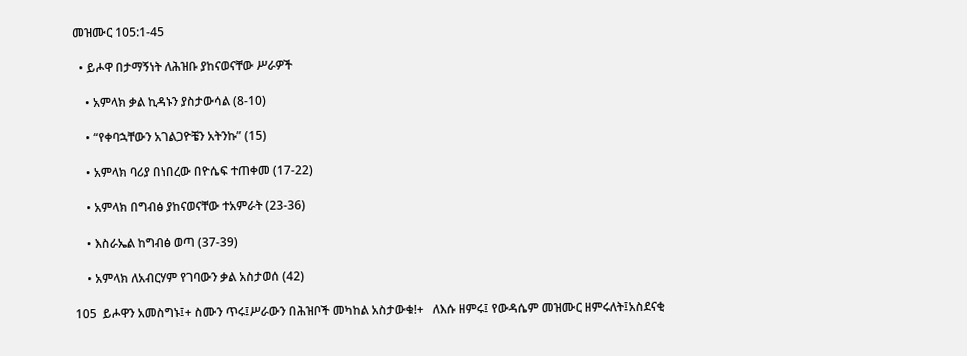መዝሙር 105:1-45

  • ይሖዋ በታማኝነት ለሕዝቡ ያከናወናቸው ሥራዎች

    • አምላክ ቃል ኪዳኑን ያስታውሳል (8-10)

    • “የቀባኋቸውን አገልጋዮቼን አትንኩ” (15)

    • አምላክ ባሪያ በነበረው በዮሴፍ ተጠቀመ (17-22)

    • አምላክ በግብፅ ያከናወናቸው ተአምራት (23-36)

    • እስራኤል ከግብፅ ወጣ (37-39)

    • አምላክ ለአብርሃም የገባውን ቃል አስታወሰ (42)

105  ይሖዋን አመስግኑ፤+ ስሙን ጥሩ፤ሥራውን በሕዝቦች መካከል አስታውቁ!+   ለእሱ ዘምሩ፤ የውዳሴም መዝሙር ዘምሩለት፤አስደናቂ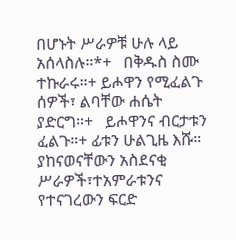በሆኑት ሥራዎቹ ሁሉ ላይ አሰላስሉ።*+   በቅዱስ ስሙ ተኩራሩ።+ ይሖዋን የሚፈልጉ ሰዎች፣ ልባቸው ሐሴት ያድርግ።+   ይሖዋንና ብርታቱን ፈልጉ።+ ፊቱን ሁልጊዜ እሹ።   ያከናወናቸውን አስደናቂ ሥራዎች፣ተአምራቱንና የተናገረውን ፍርድ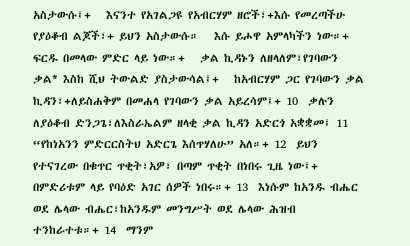አስታውሱ፤+   እናንተ የአገልጋዩ የአብርሃም ዘሮች፣+እሱ የመረጣችሁ የያዕቆብ ልጆች፣+ ይህን አስታውሱ።   እሱ ይሖዋ አምላካችን ነው።+ ፍርዱ በመላው ምድር ላይ ነው።+   ቃል ኪዳኑን ለዘላለም፣የገባውን ቃል* እስከ ሺህ ትውልድ ያስታውሳል፤+   ከአብርሃም ጋር የገባውን ቃል ኪዳን፣+ለይስሐቅም በመሐላ የገባውን ቃል አይረሳም፤+ 10  ቃሉን ለያዕቆብ ድንጋጌ፣ለእስራኤልም ዘላቂ ቃል ኪዳን አድርጎ አቋቋመ፤ 11  “የከነአንን ምድርርስትህ አድርጌ እሰጥሃለሁ” አለ።+ 12  ይህን የተናገረው በቁጥር ጥቂት፣አዎ፣ በጣም ጥቂት በነበሩ ጊዜ ነው፤+ በምድሪቱም ላይ የባዕድ አገር ሰዎች ነበሩ።+ 13  እነሱም ከአንዱ ብሔር ወደ ሌላው ብሔር፣ከአንዱም መንግሥት ወደ ሌላው ሕዝብ ተንከራተቱ።+ 14  ማንም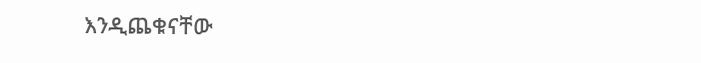እንዲጨቁናቸው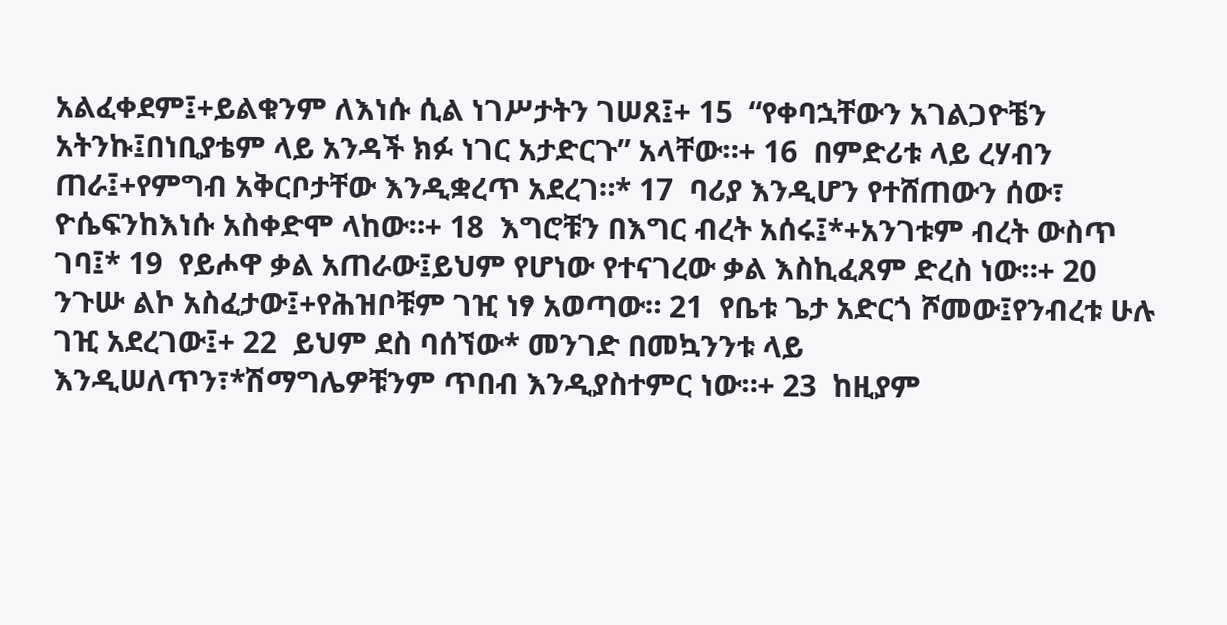አልፈቀደም፤+ይልቁንም ለእነሱ ሲል ነገሥታትን ገሠጸ፤+ 15  “የቀባኋቸውን አገልጋዮቼን አትንኩ፤በነቢያቴም ላይ አንዳች ክፉ ነገር አታድርጉ” አላቸው።+ 16  በምድሪቱ ላይ ረሃብን ጠራ፤+የምግብ አቅርቦታቸው እንዲቋረጥ አደረገ።* 17  ባሪያ እንዲሆን የተሸጠውን ሰው፣ ዮሴፍንከእነሱ አስቀድሞ ላከው።+ 18  እግሮቹን በእግር ብረት አሰሩ፤*+አንገቱም ብረት ውስጥ ገባ፤* 19  የይሖዋ ቃል አጠራው፤ይህም የሆነው የተናገረው ቃል እስኪፈጸም ድረስ ነው።+ 20  ንጉሡ ልኮ አስፈታው፤+የሕዝቦቹም ገዢ ነፃ አወጣው። 21  የቤቱ ጌታ አድርጎ ሾመው፤የንብረቱ ሁሉ ገዢ አደረገው፤+ 22  ይህም ደስ ባሰኘው* መንገድ በመኳንንቱ ላይ እንዲሠለጥን፣*ሽማግሌዎቹንም ጥበብ እንዲያስተምር ነው።+ 23  ከዚያም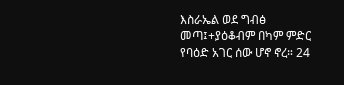እስራኤል ወደ ግብፅ መጣ፤+ያዕቆብም በካም ምድር የባዕድ አገር ሰው ሆኖ ኖረ። 24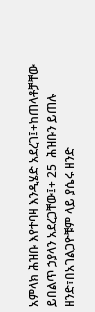አምላክ ሕዝቡ እየተባዛ እንዲሄድ አደረገ፤+ከጠላቶቻቸው ይበልጥ ኃያላን አደረጋቸው፤+ 25  ሕዝቡን ይጠሉ ዘንድ፣በአገልጋዮቹም ላይ ያሴሩ ዘንድ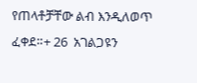የጠላቶቻቸው ልብ እንዲለወጥ ፈቀደ።+ 26  አገልጋዩን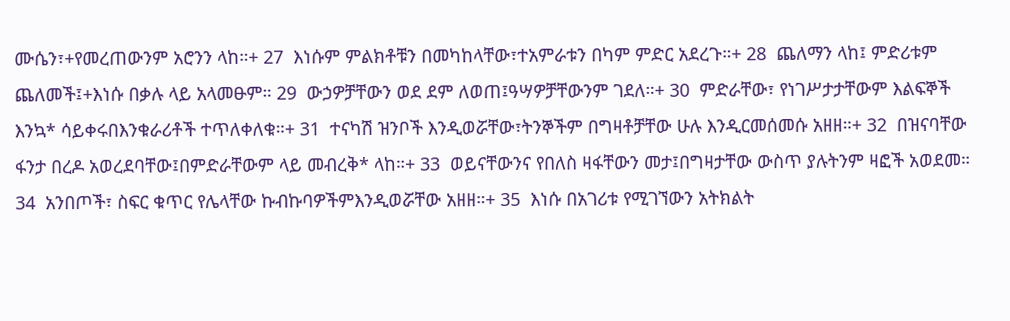ሙሴን፣+የመረጠውንም አሮንን ላከ።+ 27  እነሱም ምልክቶቹን በመካከላቸው፣ተአምራቱን በካም ምድር አደረጉ።+ 28  ጨለማን ላከ፤ ምድሪቱም ጨለመች፤+እነሱ በቃሉ ላይ አላመፁም። 29  ውኃዎቻቸውን ወደ ደም ለወጠ፤ዓሣዎቻቸውንም ገደለ።+ 30  ምድራቸው፣ የነገሥታታቸውም እልፍኞች እንኳ* ሳይቀሩበእንቁራሪቶች ተጥለቀለቁ።+ 31  ተናካሽ ዝንቦች እንዲወሯቸው፣ትንኞችም በግዛቶቻቸው ሁሉ እንዲርመሰመሱ አዘዘ።+ 32  በዝናባቸው ፋንታ በረዶ አወረደባቸው፤በምድራቸውም ላይ መብረቅ* ላከ።+ 33  ወይናቸውንና የበለስ ዛፋቸውን መታ፤በግዛታቸው ውስጥ ያሉትንም ዛፎች አወደመ። 34  አንበጦች፣ ስፍር ቁጥር የሌላቸው ኩብኩባዎችምእንዲወሯቸው አዘዘ።+ 35  እነሱ በአገሪቱ የሚገኘውን አትክልት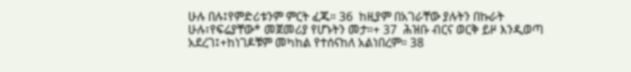ሁሉ በሉ፤የምድሪቱንም ምርት ፈጁ። 36  ከዚያም በአገራቸው ያሉትን በኩራት ሁሉ፣የፍሬያቸው* መጀመሪያ የሆኑትን መታ።+ 37  ሕዝቡ ብርና ወርቅ ይዞ እንዲወጣ አደረገ፤+ከነገዶቹም መካከል የተሰናከለ አልነበረም። 38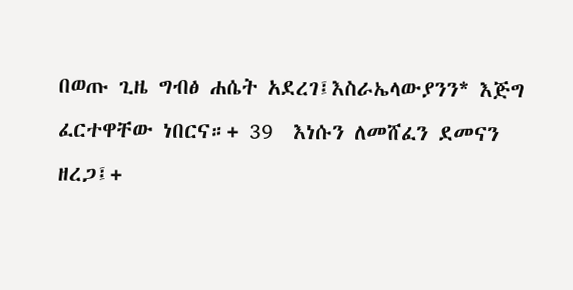በወጡ ጊዜ ግብፅ ሐሴት አደረገ፤እስራኤላውያንን* እጅግ ፈርተዋቸው ነበርና።+ 39  እነሱን ለመሸፈን ደመናን ዘረጋ፤+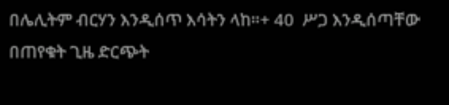በሌሊትም ብርሃን እንዲሰጥ እሳትን ላከ።+ 40  ሥጋ እንዲሰጣቸው በጠየቁት ጊዜ ድርጭት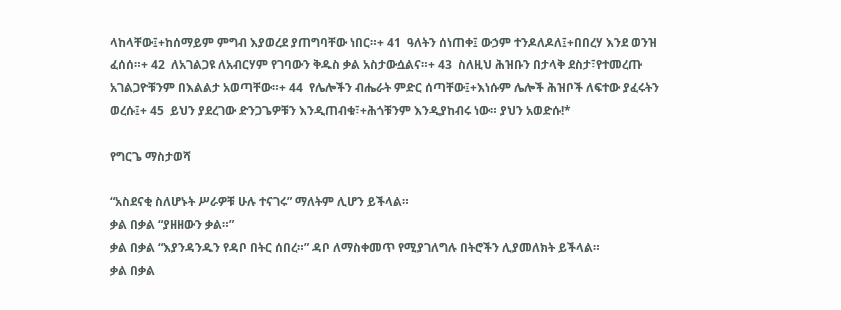ላከላቸው፤+ከሰማይም ምግብ እያወረደ ያጠግባቸው ነበር።+ 41  ዓለትን ሰነጠቀ፤ ውኃም ተንዶለዶለ፤+በበረሃ እንደ ወንዝ ፈሰሰ።+ 42  ለአገልጋዩ ለአብርሃም የገባውን ቅዱስ ቃል አስታውሷልና።+ 43  ስለዚህ ሕዝቡን በታላቅ ደስታ፣የተመረጡ አገልጋዮቹንም በእልልታ አወጣቸው።+ 44  የሌሎችን ብሔራት ምድር ሰጣቸው፤+እነሱም ሌሎች ሕዝቦች ለፍተው ያፈሩትን ወረሱ፤+ 45  ይህን ያደረገው ድንጋጌዎቹን እንዲጠብቁ፣+ሕጎቹንም እንዲያከብሩ ነው። ያህን አወድሱ!*

የግርጌ ማስታወሻ

“አስደናቂ ስለሆኑት ሥራዎቹ ሁሉ ተናገሩ” ማለትም ሊሆን ይችላል።
ቃል በቃል “ያዘዘውን ቃል።”
ቃል በቃል “እያንዳንዱን የዳቦ በትር ሰበረ።” ዳቦ ለማስቀመጥ የሚያገለግሉ በትሮችን ሊያመለክት ይችላል።
ቃል በቃል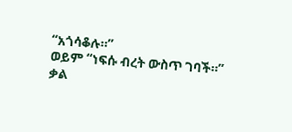“አጎሳቆሉ።”
ወይም “ነፍሱ ብረት ውስጥ ገባች።”
ቃል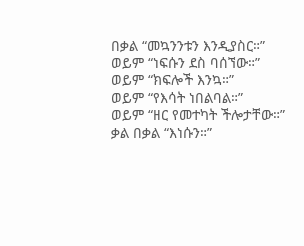በቃል “መኳንንቱን እንዲያስር።”
ወይም “ነፍሱን ደስ ባሰኘው።”
ወይም “ክፍሎች እንኳ።”
ወይም “የእሳት ነበልባል።”
ወይም “ዘር የመተካት ችሎታቸው።”
ቃል በቃል “እነሱን።”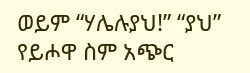ወይም “ሃሌሉያህ!” “ያህ” የይሖዋ ስም አጭር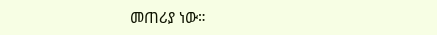መጠሪያ ነው።